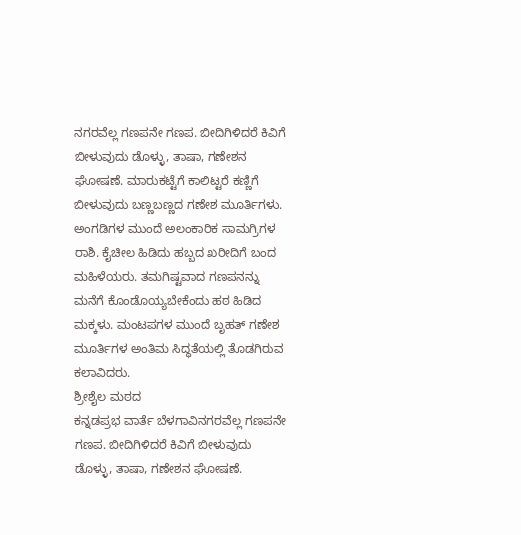ನಗರವೆಲ್ಲ ಗಣಪನೇ ಗಣಪ. ಬೀದಿಗಿಳಿದರೆ ಕಿವಿಗೆ ಬೀಳುವುದು ಡೊಳ್ಳು, ತಾಷಾ, ಗಣೇಶನ ಘೋಷಣೆ. ಮಾರುಕಟ್ಟೆಗೆ ಕಾಲಿಟ್ಟರೆ ಕಣ್ಣಿಗೆ ಬೀಳುವುದು ಬಣ್ಣಬಣ್ಣದ ಗಣೇಶ ಮೂರ್ತಿಗಳು. ಅಂಗಡಿಗಳ ಮುಂದೆ ಅಲಂಕಾರಿಕ ಸಾಮಗ್ರಿಗಳ ರಾಶಿ. ಕೈಚೀಲ ಹಿಡಿದು ಹಬ್ಬದ ಖರೀದಿಗೆ ಬಂದ ಮಹಿಳೆಯರು. ತಮಗಿಷ್ಟವಾದ ಗಣಪನನ್ನು ಮನೆಗೆ ಕೊಂಡೊಯ್ಯಬೇಕೆಂದು ಹಠ ಹಿಡಿದ ಮಕ್ಕಳು. ಮಂಟಪಗಳ ಮುಂದೆ ಬೃಹತ್ ಗಣೇಶ ಮೂರ್ತಿಗಳ ಅಂತಿಮ ಸಿದ್ಧತೆಯಲ್ಲಿ ತೊಡಗಿರುವ ಕಲಾವಿದರು.
ಶ್ರೀಶೈಲ ಮಠದ
ಕನ್ನಡಪ್ರಭ ವಾರ್ತೆ ಬೆಳಗಾವಿನಗರವೆಲ್ಲ ಗಣಪನೇ ಗಣಪ. ಬೀದಿಗಿಳಿದರೆ ಕಿವಿಗೆ ಬೀಳುವುದು ಡೊಳ್ಳು, ತಾಷಾ, ಗಣೇಶನ ಘೋಷಣೆ.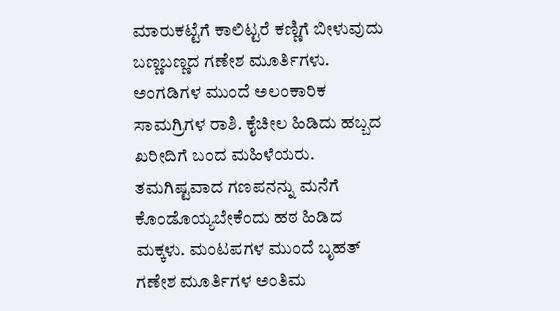ಮಾರುಕಟ್ಟೆಗೆ ಕಾಲಿಟ್ಟರೆ ಕಣ್ಣಿಗೆ ಬೀಳುವುದು ಬಣ್ಣಬಣ್ಣದ ಗಣೇಶ ಮೂರ್ತಿಗಳು. ಅಂಗಡಿಗಳ ಮುಂದೆ ಅಲಂಕಾರಿಕ ಸಾಮಗ್ರಿಗಳ ರಾಶಿ. ಕೈಚೀಲ ಹಿಡಿದು ಹಬ್ಬದ ಖರೀದಿಗೆ ಬಂದ ಮಹಿಳೆಯರು. ತಮಗಿಷ್ಟವಾದ ಗಣಪನನ್ನು ಮನೆಗೆ ಕೊಂಡೊಯ್ಯಬೇಕೆಂದು ಹಠ ಹಿಡಿದ ಮಕ್ಕಳು. ಮಂಟಪಗಳ ಮುಂದೆ ಬೃಹತ್ ಗಣೇಶ ಮೂರ್ತಿಗಳ ಅಂತಿಮ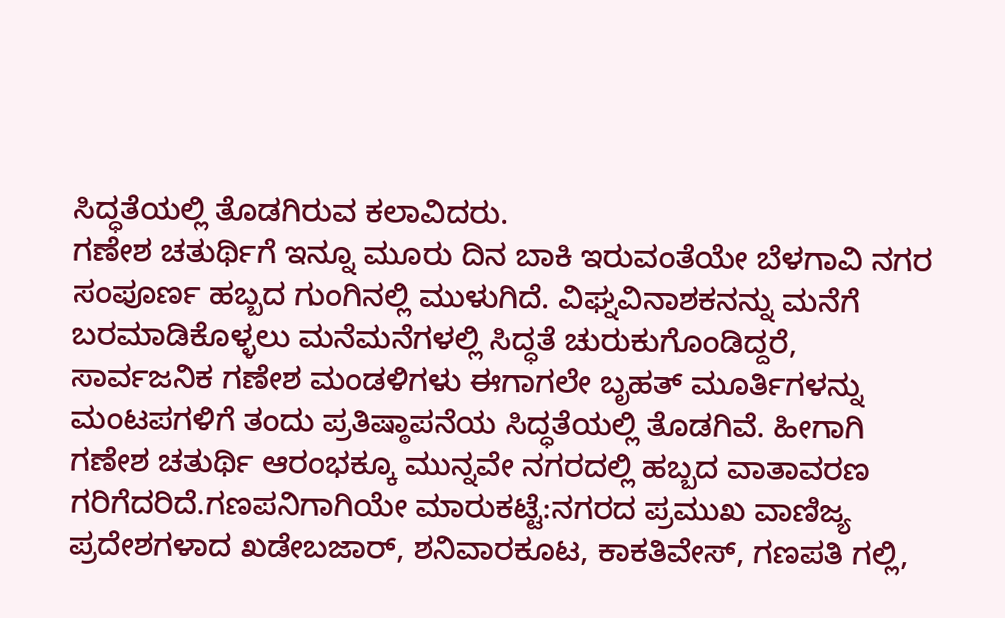ಸಿದ್ಧತೆಯಲ್ಲಿ ತೊಡಗಿರುವ ಕಲಾವಿದರು.
ಗಣೇಶ ಚತುರ್ಥಿಗೆ ಇನ್ನೂ ಮೂರು ದಿನ ಬಾಕಿ ಇರುವಂತೆಯೇ ಬೆಳಗಾವಿ ನಗರ ಸಂಪೂರ್ಣ ಹಬ್ಬದ ಗುಂಗಿನಲ್ಲಿ ಮುಳುಗಿದೆ. ವಿಘ್ನವಿನಾಶಕನನ್ನು ಮನೆಗೆ ಬರಮಾಡಿಕೊಳ್ಳಲು ಮನೆಮನೆಗಳಲ್ಲಿ ಸಿದ್ಧತೆ ಚುರುಕುಗೊಂಡಿದ್ದರೆ, ಸಾರ್ವಜನಿಕ ಗಣೇಶ ಮಂಡಳಿಗಳು ಈಗಾಗಲೇ ಬೃಹತ್ ಮೂರ್ತಿಗಳನ್ನು ಮಂಟಪಗಳಿಗೆ ತಂದು ಪ್ರತಿಷ್ಠಾಪನೆಯ ಸಿದ್ಧತೆಯಲ್ಲಿ ತೊಡಗಿವೆ. ಹೀಗಾಗಿ ಗಣೇಶ ಚತುರ್ಥಿ ಆರಂಭಕ್ಕೂ ಮುನ್ನವೇ ನಗರದಲ್ಲಿ ಹಬ್ಬದ ವಾತಾವರಣ ಗರಿಗೆದರಿದೆ.ಗಣಪನಿಗಾಗಿಯೇ ಮಾರುಕಟ್ಟೆ:ನಗರದ ಪ್ರಮುಖ ವಾಣಿಜ್ಯ ಪ್ರದೇಶಗಳಾದ ಖಡೇಬಜಾರ್, ಶನಿವಾರಕೂಟ, ಕಾಕತಿವೇಸ್, ಗಣಪತಿ ಗಲ್ಲಿ,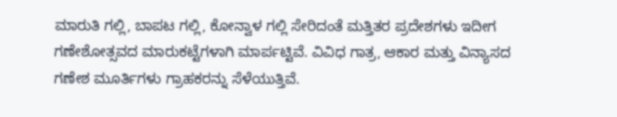ಮಾರುತಿ ಗಲ್ಲಿ, ಬಾಪಟ ಗಲ್ಲಿ, ಕೋನ್ವಾಳ ಗಲ್ಲಿ ಸೇರಿದಂತೆ ಮತ್ತಿತರ ಪ್ರದೇಶಗಳು ಇದೀಗ ಗಣೇಶೋತ್ಸವದ ಮಾರುಕಟ್ಟೆಗಳಾಗಿ ಮಾರ್ಪಟ್ಟಿವೆ. ವಿವಿಧ ಗಾತ್ರ, ಆಕಾರ ಮತ್ತು ವಿನ್ಯಾಸದ ಗಣೇಶ ಮೂರ್ತಿಗಳು ಗ್ರಾಹಕರನ್ನು ಸೆಳೆಯುತ್ತಿವೆ.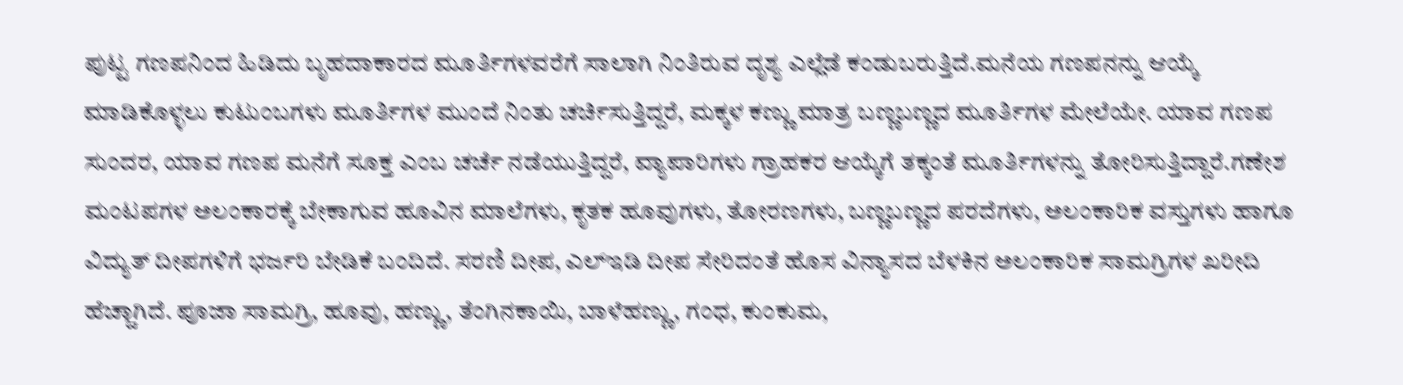ಪುಟ್ಟ ಗಣಪನಿಂದ ಹಿಡಿದು ಬೃಹದಾಕಾರದ ಮೂರ್ತಿಗಳವರೆಗೆ ಸಾಲಾಗಿ ನಿಂತಿರುವ ದೃಶ್ಯ ಎಲ್ಲೆಡೆ ಕಂಡುಬರುತ್ತಿದೆ.ಮನೆಯ ಗಣಪನನ್ನು ಆಯ್ಕೆ ಮಾಡಿಕೊಳ್ಳಲು ಕುಟುಂಬಗಳು ಮೂರ್ತಿಗಳ ಮುಂದೆ ನಿಂತು ಚರ್ಚಿಸುತ್ತಿದ್ದರೆ, ಮಕ್ಕಳ ಕಣ್ಣು ಮಾತ್ರ ಬಣ್ಣಬಣ್ಣದ ಮೂರ್ತಿಗಳ ಮೇಲೆಯೇ. ಯಾವ ಗಣಪ ಸುಂದರ, ಯಾವ ಗಣಪ ಮನೆಗೆ ಸೂಕ್ತ ಎಂಬ ಚರ್ಚೆ ನಡೆಯುತ್ತಿದ್ದರೆ, ವ್ಯಾಪಾರಿಗಳು ಗ್ರಾಹಕರ ಆಯ್ಕೆಗೆ ತಕ್ಕಂತೆ ಮೂರ್ತಿಗಳನ್ನು ತೋರಿಸುತ್ತಿದ್ದಾರೆ.ಗಣೇಶ ಮಂಟಪಗಳ ಅಲಂಕಾರಕ್ಕೆ ಬೇಕಾಗುವ ಹೂವಿನ ಮಾಲೆಗಳು, ಕೃತಕ ಹೂವುಗಳು, ತೋರಣಗಳು, ಬಣ್ಣಬಣ್ಣದ ಪರದೆಗಳು, ಅಲಂಕಾರಿಕ ವಸ್ತುಗಳು ಹಾಗೂ ವಿದ್ಯುತ್ ದೀಪಗಳಿಗೆ ಭರ್ಜರಿ ಬೇಡಿಕೆ ಬಂದಿದೆ. ಸರಣಿ ದೀಪ, ಎಲ್ಇಡಿ ದೀಪ ಸೇರಿದಂತೆ ಹೊಸ ವಿನ್ಯಾಸದ ಬೆಳಕಿನ ಅಲಂಕಾರಿಕ ಸಾಮಗ್ರಿಗಳ ಖರೀದಿ ಹೆಚ್ಚಾಗಿದೆ. ಪೂಜಾ ಸಾಮಗ್ರಿ, ಹೂವು, ಹಣ್ಣು, ತೆಂಗಿನಕಾಯಿ, ಬಾಳೆಹಣ್ಣು, ಗಂಧ, ಕುಂಕುಮ,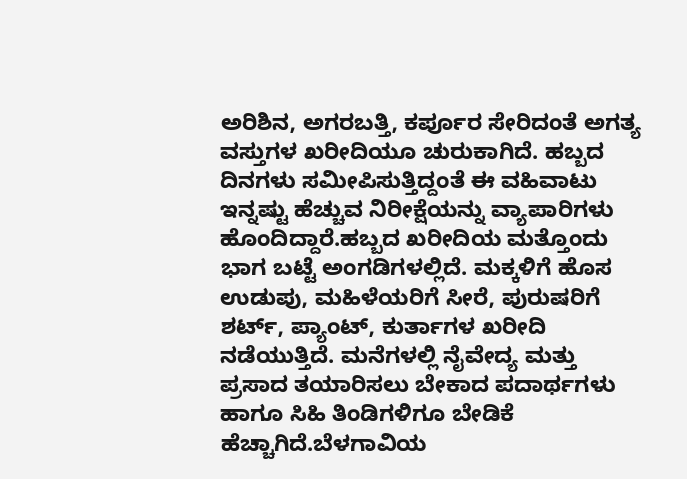ಅರಿಶಿನ, ಅಗರಬತ್ತಿ, ಕರ್ಪೂರ ಸೇರಿದಂತೆ ಅಗತ್ಯ ವಸ್ತುಗಳ ಖರೀದಿಯೂ ಚುರುಕಾಗಿದೆ. ಹಬ್ಬದ ದಿನಗಳು ಸಮೀಪಿಸುತ್ತಿದ್ದಂತೆ ಈ ವಹಿವಾಟು ಇನ್ನಷ್ಟು ಹೆಚ್ಚುವ ನಿರೀಕ್ಷೆಯನ್ನು ವ್ಯಾಪಾರಿಗಳು ಹೊಂದಿದ್ದಾರೆ.ಹಬ್ಬದ ಖರೀದಿಯ ಮತ್ತೊಂದು ಭಾಗ ಬಟ್ಟೆ ಅಂಗಡಿಗಳಲ್ಲಿದೆ. ಮಕ್ಕಳಿಗೆ ಹೊಸ ಉಡುಪು, ಮಹಿಳೆಯರಿಗೆ ಸೀರೆ, ಪುರುಷರಿಗೆ ಶರ್ಟ್, ಪ್ಯಾಂಟ್, ಕುರ್ತಾಗಳ ಖರೀದಿ ನಡೆಯುತ್ತಿದೆ. ಮನೆಗಳಲ್ಲಿ ನೈವೇದ್ಯ ಮತ್ತು ಪ್ರಸಾದ ತಯಾರಿಸಲು ಬೇಕಾದ ಪದಾರ್ಥಗಳು ಹಾಗೂ ಸಿಹಿ ತಿಂಡಿಗಳಿಗೂ ಬೇಡಿಕೆ ಹೆಚ್ಚಾಗಿದೆ.ಬೆಳಗಾವಿಯ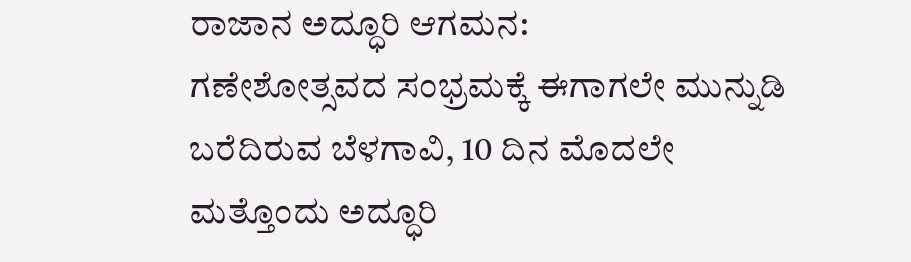ರಾಜಾನ ಅದ್ಧೂರಿ ಆಗಮನ:
ಗಣೇಶೋತ್ಸವದ ಸಂಭ್ರಮಕ್ಕೆ ಈಗಾಗಲೇ ಮುನ್ನುಡಿ ಬರೆದಿರುವ ಬೆಳಗಾವಿ, 10 ದಿನ ಮೊದಲೇ ಮತ್ತೊಂದು ಅದ್ಧೂರಿ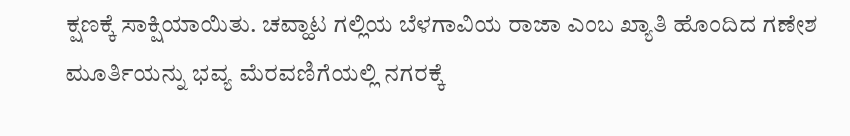ಕ್ಷಣಕ್ಕೆ ಸಾಕ್ಷಿಯಾಯಿತು. ಚವ್ಹಾಟ ಗಲ್ಲಿಯ ಬೆಳಗಾವಿಯ ರಾಜಾ ಎಂಬ ಖ್ಯಾತಿ ಹೊಂದಿದ ಗಣೇಶ ಮೂರ್ತಿಯನ್ನು ಭವ್ಯ ಮೆರವಣಿಗೆಯಲ್ಲಿ ನಗರಕ್ಕೆ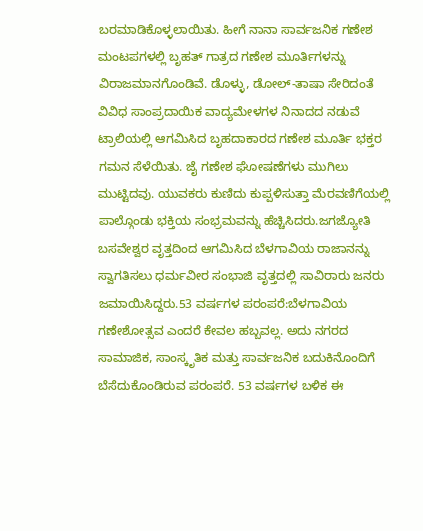ಬರಮಾಡಿಕೊಳ್ಳಲಾಯಿತು. ಹೀಗೆ ನಾನಾ ಸಾರ್ವಜನಿಕ ಗಣೇಶ ಮಂಟಪಗಳಲ್ಲಿ ಬೃಹತ್ ಗಾತ್ರದ ಗಣೇಶ ಮೂರ್ತಿಗಳನ್ನು ವಿರಾಜಮಾನಗೊಂಡಿವೆ. ಡೊಳ್ಳು, ಡೋಲ್-ತಾಷಾ ಸೇರಿದಂತೆ ವಿವಿಧ ಸಾಂಪ್ರದಾಯಿಕ ವಾದ್ಯಮೇಳಗಳ ನಿನಾದದ ನಡುವೆ ಟ್ರಾಲಿಯಲ್ಲಿ ಆಗಮಿಸಿದ ಬೃಹದಾಕಾರದ ಗಣೇಶ ಮೂರ್ತಿ ಭಕ್ತರ ಗಮನ ಸೆಳೆಯಿತು. ಜೈ ಗಣೇಶ ಘೋಷಣೆಗಳು ಮುಗಿಲು ಮುಟ್ಟಿದವು. ಯುವಕರು ಕುಣಿದು ಕುಪ್ಪಳಿಸುತ್ತಾ ಮೆರವಣಿಗೆಯಲ್ಲಿ ಪಾಲ್ಗೊಂಡು ಭಕ್ತಿಯ ಸಂಭ್ರಮವನ್ನು ಹೆಚ್ಚಿಸಿದರು.ಜಗಜ್ಯೋತಿ ಬಸವೇಶ್ವರ ವೃತ್ತದಿಂದ ಆಗಮಿಸಿದ ಬೆಳಗಾವಿಯ ರಾಜಾನನ್ನು ಸ್ವಾಗತಿಸಲು ಧರ್ಮವೀರ ಸಂಭಾಜಿ ವೃತ್ತದಲ್ಲಿ ಸಾವಿರಾರು ಜನರು ಜಮಾಯಿಸಿದ್ದರು.53 ವರ್ಷಗಳ ಪರಂಪರೆ:ಬೆಳಗಾವಿಯ ಗಣೇಶೋತ್ಸವ ಎಂದರೆ ಕೇವಲ ಹಬ್ಬವಲ್ಲ. ಅದು ನಗರದ ಸಾಮಾಜಿಕ, ಸಾಂಸ್ಕೃತಿಕ ಮತ್ತು ಸಾರ್ವಜನಿಕ ಬದುಕಿನೊಂದಿಗೆ ಬೆಸೆದುಕೊಂಡಿರುವ ಪರಂಪರೆ. 53 ವರ್ಷಗಳ ಬಳಿಕ ಈ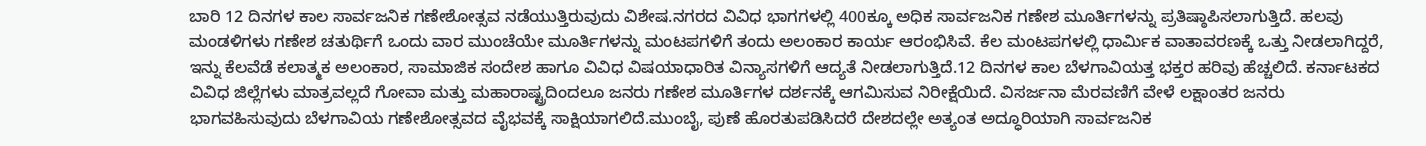ಬಾರಿ 12 ದಿನಗಳ ಕಾಲ ಸಾರ್ವಜನಿಕ ಗಣೇಶೋತ್ಸವ ನಡೆಯುತ್ತಿರುವುದು ವಿಶೇಷ.ನಗರದ ವಿವಿಧ ಭಾಗಗಳಲ್ಲಿ 400ಕ್ಕೂ ಅಧಿಕ ಸಾರ್ವಜನಿಕ ಗಣೇಶ ಮೂರ್ತಿಗಳನ್ನು ಪ್ರತಿಷ್ಠಾಪಿಸಲಾಗುತ್ತಿದೆ. ಹಲವು ಮಂಡಳಿಗಳು ಗಣೇಶ ಚತುರ್ಥಿಗೆ ಒಂದು ವಾರ ಮುಂಚೆಯೇ ಮೂರ್ತಿಗಳನ್ನು ಮಂಟಪಗಳಿಗೆ ತಂದು ಅಲಂಕಾರ ಕಾರ್ಯ ಆರಂಭಿಸಿವೆ. ಕೆಲ ಮಂಟಪಗಳಲ್ಲಿ ಧಾರ್ಮಿಕ ವಾತಾವರಣಕ್ಕೆ ಒತ್ತು ನೀಡಲಾಗಿದ್ದರೆ, ಇನ್ನು ಕೆಲವೆಡೆ ಕಲಾತ್ಮಕ ಅಲಂಕಾರ, ಸಾಮಾಜಿಕ ಸಂದೇಶ ಹಾಗೂ ವಿವಿಧ ವಿಷಯಾಧಾರಿತ ವಿನ್ಯಾಸಗಳಿಗೆ ಆದ್ಯತೆ ನೀಡಲಾಗುತ್ತಿದೆ.12 ದಿನಗಳ ಕಾಲ ಬೆಳಗಾವಿಯತ್ತ ಭಕ್ತರ ಹರಿವು ಹೆಚ್ಚಲಿದೆ. ಕರ್ನಾಟಕದ ವಿವಿಧ ಜಿಲ್ಲೆಗಳು ಮಾತ್ರವಲ್ಲದೆ ಗೋವಾ ಮತ್ತು ಮಹಾರಾಷ್ಟ್ರದಿಂದಲೂ ಜನರು ಗಣೇಶ ಮೂರ್ತಿಗಳ ದರ್ಶನಕ್ಕೆ ಆಗಮಿಸುವ ನಿರೀಕ್ಷೆಯಿದೆ. ವಿಸರ್ಜನಾ ಮೆರವಣಿಗೆ ವೇಳೆ ಲಕ್ಷಾಂತರ ಜನರು ಭಾಗವಹಿಸುವುದು ಬೆಳಗಾವಿಯ ಗಣೇಶೋತ್ಸವದ ವೈಭವಕ್ಕೆ ಸಾಕ್ಷಿಯಾಗಲಿದೆ.ಮುಂಬೈ, ಪುಣೆ ಹೊರತುಪಡಿಸಿದರೆ ದೇಶದಲ್ಲೇ ಅತ್ಯಂತ ಅದ್ಧೂರಿಯಾಗಿ ಸಾರ್ವಜನಿಕ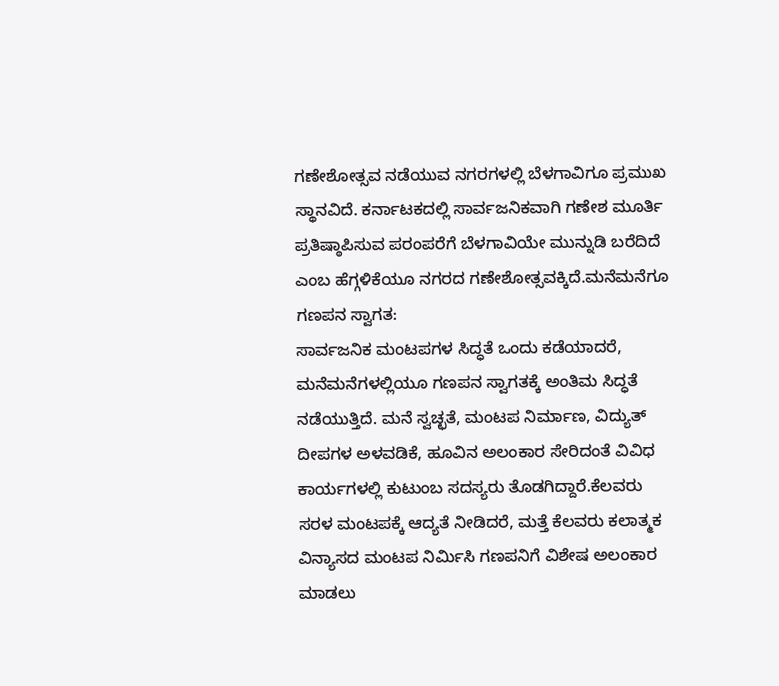ಗಣೇಶೋತ್ಸವ ನಡೆಯುವ ನಗರಗಳಲ್ಲಿ ಬೆಳಗಾವಿಗೂ ಪ್ರಮುಖ ಸ್ಥಾನವಿದೆ. ಕರ್ನಾಟಕದಲ್ಲಿ ಸಾರ್ವಜನಿಕವಾಗಿ ಗಣೇಶ ಮೂರ್ತಿ ಪ್ರತಿಷ್ಠಾಪಿಸುವ ಪರಂಪರೆಗೆ ಬೆಳಗಾವಿಯೇ ಮುನ್ನುಡಿ ಬರೆದಿದೆ ಎಂಬ ಹೆಗ್ಗಳಿಕೆಯೂ ನಗರದ ಗಣೇಶೋತ್ಸವಕ್ಕಿದೆ.ಮನೆಮನೆಗೂ ಗಣಪನ ಸ್ವಾಗತ:
ಸಾರ್ವಜನಿಕ ಮಂಟಪಗಳ ಸಿದ್ಧತೆ ಒಂದು ಕಡೆಯಾದರೆ, ಮನೆಮನೆಗಳಲ್ಲಿಯೂ ಗಣಪನ ಸ್ವಾಗತಕ್ಕೆ ಅಂತಿಮ ಸಿದ್ಧತೆ ನಡೆಯುತ್ತಿದೆ. ಮನೆ ಸ್ವಚ್ಛತೆ, ಮಂಟಪ ನಿರ್ಮಾಣ, ವಿದ್ಯುತ್ ದೀಪಗಳ ಅಳವಡಿಕೆ, ಹೂವಿನ ಅಲಂಕಾರ ಸೇರಿದಂತೆ ವಿವಿಧ ಕಾರ್ಯಗಳಲ್ಲಿ ಕುಟುಂಬ ಸದಸ್ಯರು ತೊಡಗಿದ್ದಾರೆ.ಕೆಲವರು ಸರಳ ಮಂಟಪಕ್ಕೆ ಆದ್ಯತೆ ನೀಡಿದರೆ, ಮತ್ತೆ ಕೆಲವರು ಕಲಾತ್ಮಕ ವಿನ್ಯಾಸದ ಮಂಟಪ ನಿರ್ಮಿಸಿ ಗಣಪನಿಗೆ ವಿಶೇಷ ಅಲಂಕಾರ ಮಾಡಲು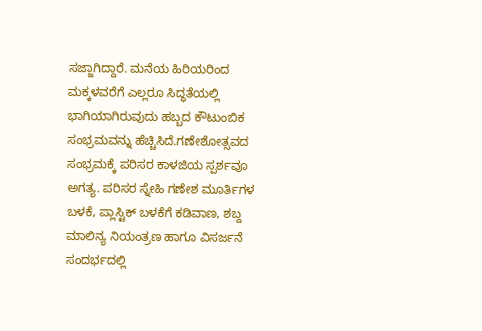ಸಜ್ಜಾಗಿದ್ದಾರೆ. ಮನೆಯ ಹಿರಿಯರಿಂದ ಮಕ್ಕಳವರೆಗೆ ಎಲ್ಲರೂ ಸಿದ್ಧತೆಯಲ್ಲಿ ಭಾಗಿಯಾಗಿರುವುದು ಹಬ್ಬದ ಕೌಟುಂಬಿಕ ಸಂಭ್ರಮವನ್ನು ಹೆಚ್ಚಿಸಿದೆ.ಗಣೇಶೋತ್ಸವದ ಸಂಭ್ರಮಕ್ಕೆ ಪರಿಸರ ಕಾಳಜಿಯ ಸ್ಪರ್ಶವೂ ಅಗತ್ಯ. ಪರಿಸರ ಸ್ನೇಹಿ ಗಣೇಶ ಮೂರ್ತಿಗಳ ಬಳಕೆ, ಪ್ಲಾಸ್ಟಿಕ್ ಬಳಕೆಗೆ ಕಡಿವಾಣ, ಶಬ್ದ ಮಾಲಿನ್ಯ ನಿಯಂತ್ರಣ ಹಾಗೂ ವಿಸರ್ಜನೆ ಸಂದರ್ಭದಲ್ಲಿ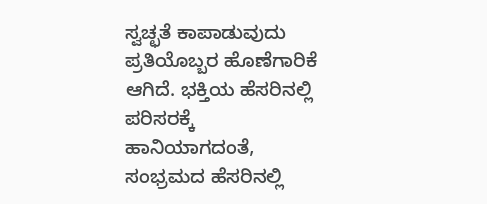ಸ್ವಚ್ಛತೆ ಕಾಪಾಡುವುದು ಪ್ರತಿಯೊಬ್ಬರ ಹೊಣೆಗಾರಿಕೆ ಆಗಿದೆ. ಭಕ್ತಿಯ ಹೆಸರಿನಲ್ಲಿ ಪರಿಸರಕ್ಕೆ ಹಾನಿಯಾಗದಂತೆ, ಸಂಭ್ರಮದ ಹೆಸರಿನಲ್ಲಿ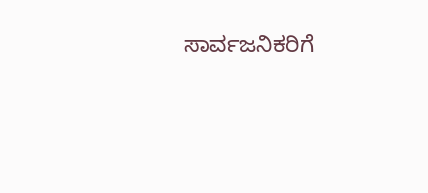ಸಾರ್ವಜನಿಕರಿಗೆ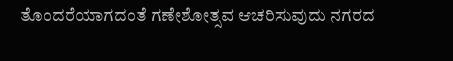ತೊಂದರೆಯಾಗದಂತೆ ಗಣೇಶೋತ್ಸವ ಆಚರಿಸುವುದು ನಗರದ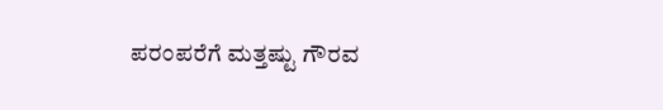ಪರಂಪರೆಗೆ ಮತ್ತಷ್ಟು ಗೌರವ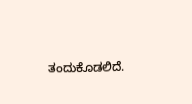ತಂದುಕೊಡಲಿದೆ.